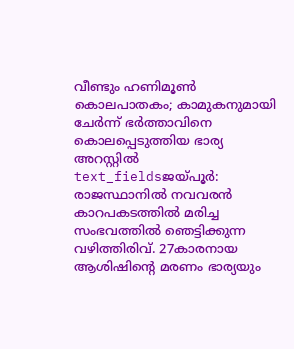വീണ്ടും ഹണിമൂൺ കൊലപാതകം; കാമുകനുമായി ചേർന്ന് ഭർത്താവിനെ കൊലപ്പെടുത്തിയ ഭാര്യ അറസ്റ്റിൽ
text_fieldsജയ്പൂർ: രാജസ്ഥാനിൽ നവവരൻ കാറപകടത്തിൽ മരിച്ച സംഭവത്തിൽ ഞെട്ടിക്കുന്ന വഴിത്തിരിവ്. 27കാരനായ ആശിഷിന്റെ മരണം ഭാര്യയും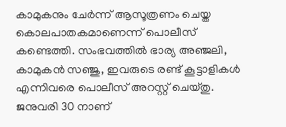കാമുകനും ചേർന്ന് ആസൂത്രണം ചെയ്ത കൊലപാതകമാണെന്ന് പൊലീസ് കണ്ടെത്തി. സംഭവത്തിൽ ഭാര്യ അഞ്ജലി, കാമുകൻ സഞ്ജു, ഇവരുടെ രണ്ട് കൂട്ടാളികൾ എന്നിവരെ പൊലീസ് അറസ്റ്റ് ചെയ്തു.
ജനുവരി 30 നാണ്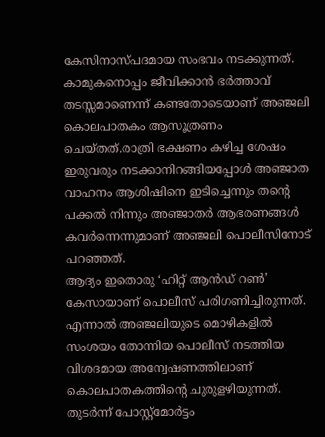കേസിനാസ്പദമായ സംഭവം നടക്കുന്നത്. കാമുകനൊപ്പം ജീവിക്കാൻ ഭർത്താവ് തടസ്സമാണെന്ന് കണ്ടതോടെയാണ് അഞ്ജലി കൊലപാതകം ആസൂത്രണം ചെയ്തത്.രാത്രി ഭക്ഷണം കഴിച്ച ശേഷം ഇരുവരും നടക്കാനിറങ്ങിയപ്പോൾ അഞ്ജാത വാഹനം ആശിഷിനെ ഇടിച്ചെന്നും തന്റെ പക്കൽ നിന്നും അഞ്ജാതർ ആഭരണങ്ങൾ കവർന്നെന്നുമാണ് അഞ്ജലി പൊലീസിനോട് പറഞ്ഞത്.
ആദ്യം ഇതൊരു ‘ഹിറ്റ് ആൻഡ് റൺ’ കേസായാണ് പൊലീസ് പരിഗണിച്ചിരുന്നത്. എന്നാൽ അഞ്ജലിയുടെ മൊഴികളിൽ സംശയം തോന്നിയ പൊലീസ് നടത്തിയ വിശദമായ അന്വേഷണത്തിലാണ് കൊലപാതകത്തിന്റെ ചുരുളഴിയുന്നത്. തുടർന്ന് പോസ്റ്റ്മോർട്ടം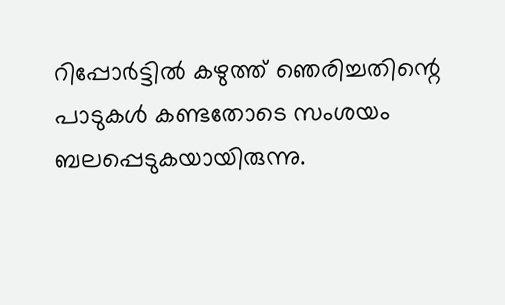റിപ്പോർട്ടിൽ കഴുത്ത് ഞെരിച്ചതിന്റെ പാടുകൾ കണ്ടതോടെ സംശയം ബലപ്പെടുകയായിരുന്നു.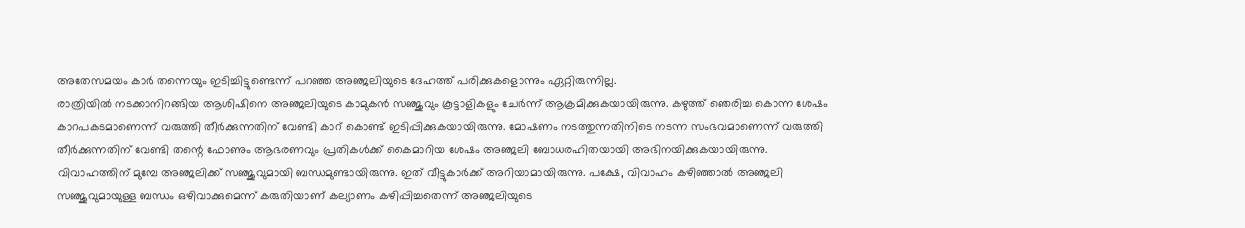അതേസമയം കാർ തന്നെയും ഇടിച്ചിട്ടുണ്ടെന്ന് പറഞ്ഞ അഞ്ജലിയുടെ ദേഹത്ത് പരിക്കുകളൊന്നും ഏറ്റിരുന്നില്ല.
രാത്രിയിൽ നടക്കാനിറങ്ങിയ ആശിഷിനെ അഞ്ജലിയുടെ കാമുകൻ സഞ്ജുവും കൂട്ടാളികളും ചേർന്ന് ആക്രമിക്കുകയായിരുന്നു. കഴുത്ത് ഞെരിച്ച കൊന്ന ശേഷം കാറപകടമാണെന്ന് വരുത്തി തീർക്കുന്നതിന് വേണ്ടി കാറ് കൊണ്ട് ഇടിപ്പിക്കുകയായിരുന്നു. മോഷണം നടത്തുന്നതിനിടെ നടന്ന സംഭവമാണെന്ന് വരുത്തി തീർക്കുന്നതിന് വേണ്ടി തന്റെ ഫോണും ആഭരണവും പ്രതികൾക്ക് കൈമാറിയ ശേഷം അഞ്ജലി ബോധരഹിതയായി അഭിനയിക്കുകയായിരുന്നു.
വിവാഹത്തിന് മുമ്പേ അഞ്ജലിക്ക് സഞ്ജുവുമായി ബന്ധമുണ്ടായിരുന്നു. ഇത് വീട്ടുകാർക്ക് അറിയാമായിരുന്നു. പക്ഷേ, വിവാഹം കഴിഞ്ഞാൽ അഞ്ജലി സഞ്ജുവുമായുള്ള ബന്ധം ഒഴിവാക്കുമെന്ന് കരുതിയാണ് കല്യാണം കഴിപ്പിച്ചതെന്ന് അഞ്ജലിയുടെ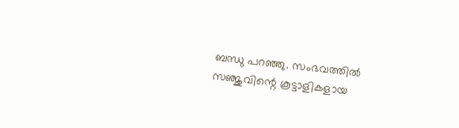ബന്ധു പറഞ്ഞു. സംഭവത്തിൽ സഞ്ജുവിന്റെ കൂട്ടാളികളായ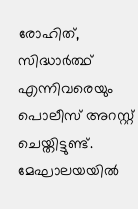രോഹിത്, സിദ്ധാർത്ഥ് എന്നിവരെയും പൊലീസ് അറസ്റ്റ് ചെയ്തിട്ടുണ്ട്. മേഘാലയയിൽ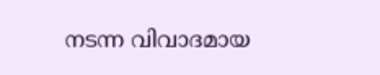നടന്ന വിവാദമായ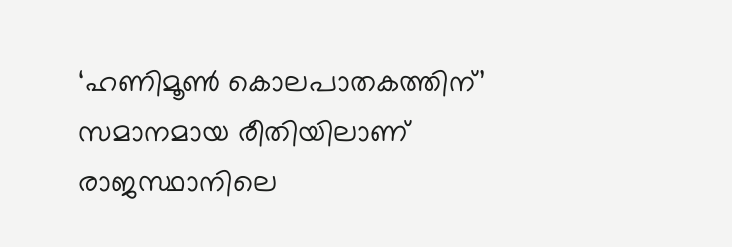‘ഹണിമൂൺ കൊലപാതകത്തിന്’ സമാനമായ രീതിയിലാണ് രാജസ്ഥാനിലെ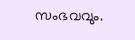സംഭവവും.